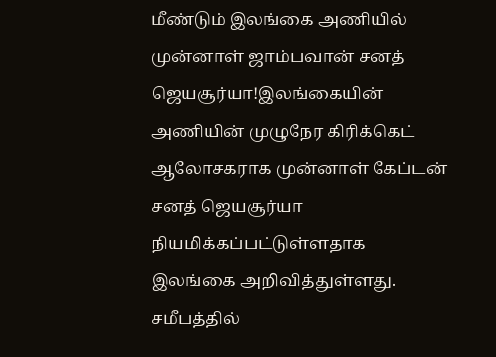மீண்டும் இலங்கை அணியில் முன்னாள் ஜாம்பவான் சனத் ஜெயசூர்யா!இலங்கையின் அணியின் முழுநேர கிரிக்கெட் ஆலோசகராக முன்னாள் கேப்டன் சனத் ஜெயசூர்யா நியமிக்கப்பட்டுள்ளதாக இலங்கை அறிவித்துள்ளது. சமீபத்தில்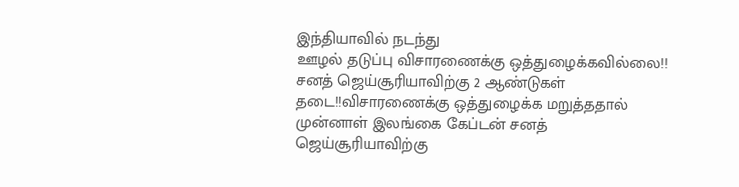இந்தியாவில் நடந்து
ஊழல் தடுப்பு விசாரணைக்கு ஒத்துழைக்கவில்லை!! சனத் ஜெய்சூரியாவிற்கு 2 ஆண்டுகள் தடை!!விசாரணைக்கு ஒத்துழைக்க மறுத்ததால் முன்னாள் இலங்கை கேப்டன் சனத் ஜெய்சூரியாவிற்கு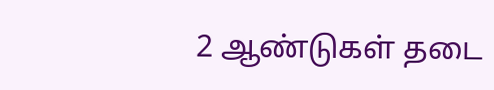2 ஆண்டுகள் தடை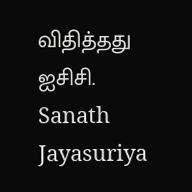விதித்தது ஐசிசி. Sanath Jayasuriya